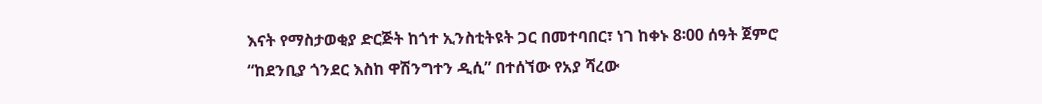እናት የማስታወቂያ ድርጅት ከጎተ ኢንስቲትዩት ጋር በመተባበር፣ ነገ ከቀኑ 8፡00 ሰዓት ጀምሮ “ከደንቢያ ጎንደር እስከ ዋሽንግተን ዲሲ” በተሰኘው የአያ ሻረው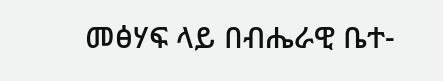መፅሃፍ ላይ በብሔራዊ ቤተ-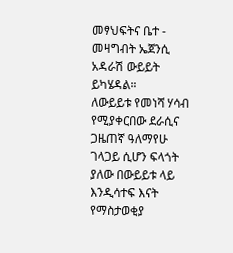መፃህፍትና ቤተ - መዛግብት ኤጀንሲ አዳራሽ ውይይት ይካሄዳል።
ለውይይቱ የመነሻ ሃሳብ የሚያቀርበው ደራሲና ጋዜጠኛ ዓለማየሁ ገላጋይ ሲሆን ፍላጎት ያለው በውይይቱ ላይ እንዲሳተፍ እናት የማስታወቂያ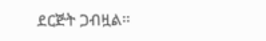ደርጅት ጋብዟል፡፡